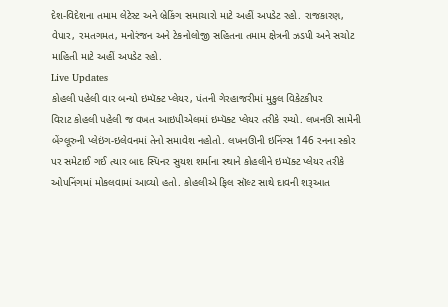દેશ-વિદેશના તમામ લેટેસ્ટ અને બ્રેકિંગ સમાચારો માટે અહીં અપડેટ રહો. રાજકારણ, વેપાર, રમતગમત, મનોરંજન અને ટેકનોલોજી સહિતના તમામ ક્ષેત્રની ઝડપી અને સચોટ માહિતી માટે અહીં અપડેટ રહો.
Live Updates
કોહલી પહેલી વાર બન્યો ઇમ્પૅક્ટ પ્લેયર, પંતની ગેરહાજરીમાં મુકુલ વિકેટકીપર
વિરાટ કોહલી પહેલી જ વખત આઇપીએલમાં ઇમ્પૅક્ટ પ્લેયર તરીકે રમ્યો. લખનઊ સામેની બેંગ્લૂરુની પ્લેઇંગ-ઇલેવનમાં તેનો સમાવેશ નહોતો. લખનઊની ઇનિંગ્સ 146 રનના સ્કોર પર સમેટાઈ ગઈ ત્યાર બાદ સ્પિનર સુયશ શર્માના સ્થાને કોહલીને ઇમ્પૅક્ટ પ્લેયર તરીકે ઓપનિંગમાં મોકલવામાં આવ્યો હતો. કોહલીએ ફિલ સૉલ્ટ સાથે દાવની શરૂઆત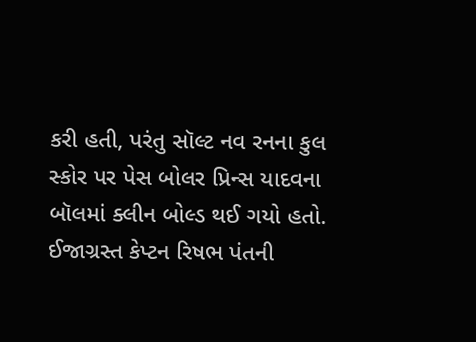કરી હતી, પરંતુ સૉલ્ટ નવ રનના કુલ સ્કોર પર પેસ બોલર પ્રિન્સ યાદવના બૉલમાં ક્લીન બોલ્ડ થઈ ગયો હતો. ઈજાગ્રસ્ત કેપ્ટન રિષભ પંતની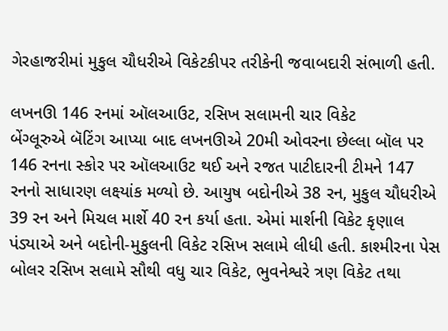ગેરહાજરીમાં મુકુલ ચૌધરીએ વિકેટકીપર તરીકેની જવાબદારી સંભાળી હતી.

લખનઊ 146 રનમાં ઑલઆઉટ, રસિખ સલામની ચાર વિકેટ
બેંગ્લૂરુએ બૅટિંગ આપ્યા બાદ લખનઊએ 20મી ઓવરના છેલ્લા બૉલ પર 146 રનના સ્કોર પર ઑલઆઉટ થઈ અને રજત પાટીદારની ટીમને 147 રનનો સાધારણ લક્ષ્યાંક મળ્યો છે. આયુષ બદોનીએ 38 રન, મુકુલ ચૌધરીએ 39 રન અને મિચલ માર્શે 40 રન કર્યા હતા. એમાં માર્શની વિકેટ કૃણાલ પંડ્યાએ અને બદોની-મુકુલની વિકેટ રસિખ સલામે લીધી હતી. કાશ્મીરના પેસ બોલર રસિખ સલામે સૌથી વધુ ચાર વિકેટ, ભુવનેશ્વરે ત્રણ વિકેટ તથા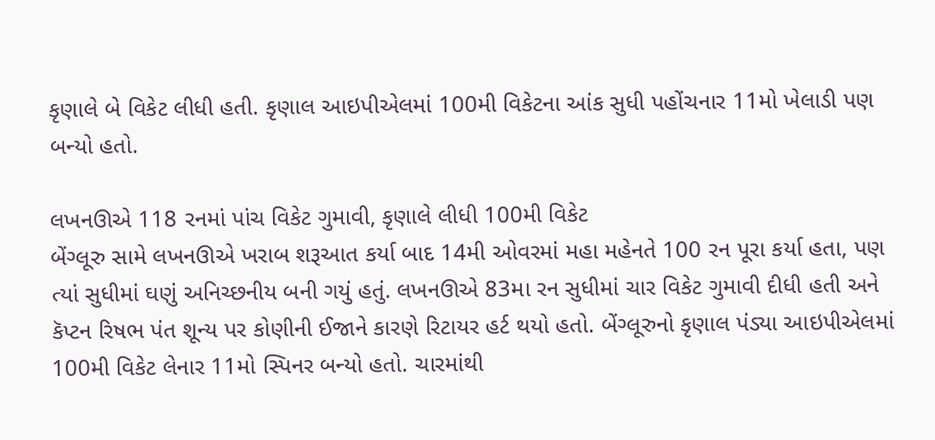કૃણાલે બે વિકેટ લીધી હતી. કૃણાલ આઇપીએલમાં 100મી વિકેટના આંક સુધી પહોંચનાર 11મો ખેલાડી પણ બન્યો હતો.

લખનઊએ 118 રનમાં પાંચ વિકેટ ગુમાવી, કૃણાલે લીધી 100મી વિકેટ
બેંગ્લૂરુ સામે લખનઊએ ખરાબ શરૂઆત કર્યા બાદ 14મી ઓવરમાં મહા મહેનતે 100 રન પૂરા કર્યા હતા, પણ ત્યાં સુધીમાં ઘણું અનિચ્છનીય બની ગયું હતું. લખનઊએ 83મા રન સુધીમાં ચાર વિકેટ ગુમાવી દીધી હતી અને કૅપ્ટન રિષભ પંત શૂન્ય પર કોણીની ઈજાને કારણે રિટાયર હર્ટ થયો હતો. બેંગ્લૂરુનો કૃણાલ પંડ્યા આઇપીએલમાં 100મી વિકેટ લેનાર 11મો સ્પિનર બન્યો હતો. ચારમાંથી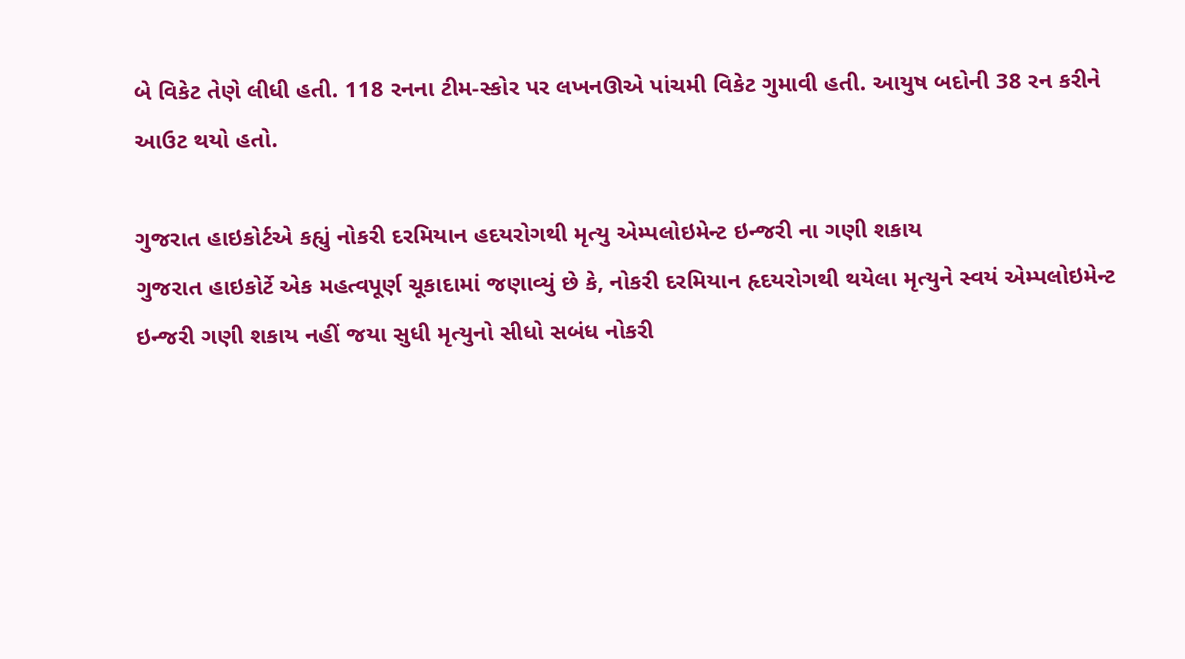બે વિકેટ તેણે લીધી હતી. 118 રનના ટીમ-સ્કોર પર લખનઊએ પાંચમી વિકેટ ગુમાવી હતી. આયુષ બદોની 38 રન કરીને આઉટ થયો હતો.

ગુજરાત હાઇકોર્ટએ કહ્યું નોકરી દરમિયાન હદયરોગથી મૃત્યુ એમ્પલોઇમેન્ટ ઇન્જરી ના ગણી શકાય
ગુજરાત હાઇકોર્ટે એક મહત્વપૂર્ણ ચૂકાદામાં જણાવ્યું છે કે, નોકરી દરમિયાન હૃદયરોગથી થયેલા મૃત્યુને સ્વયં એમ્પલોઇમેન્ટ ઇન્જરી ગણી શકાય નહીં જયા સુધી મૃત્યુનો સીધો સબંધ નોકરી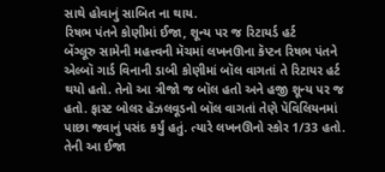સાથે હોવાનું સાબિત ના થાય.
રિષભ પંતને કોણીમાં ઈજા, શૂન્ય પર જ રિટાયર્ડ હર્ટ
બેંગ્લૂરુ સામેની મહત્ત્વની મૅચમાં લખનઊના કૅપ્ટન રિષભ પંતને એલ્બૉ ગાર્ડ વિનાની ડાબી કોણીમાં બૉલ વાગતાં તે રિટાયર હર્ટ થયો હતો. તેનો આ ત્રીજો જ બૉલ હતો અને હજી શૂન્ય પર જ હતો. ફાસ્ટ બોલર હૅઝલવૂડનો બૉલ વાગતાં તેણે પૅવિલિયનમાં પાછા જવાનું પસંદ કર્યું હતું. ત્યારે લખનઊનો સ્કોર 1/33 હતો. તેની આ ઈજા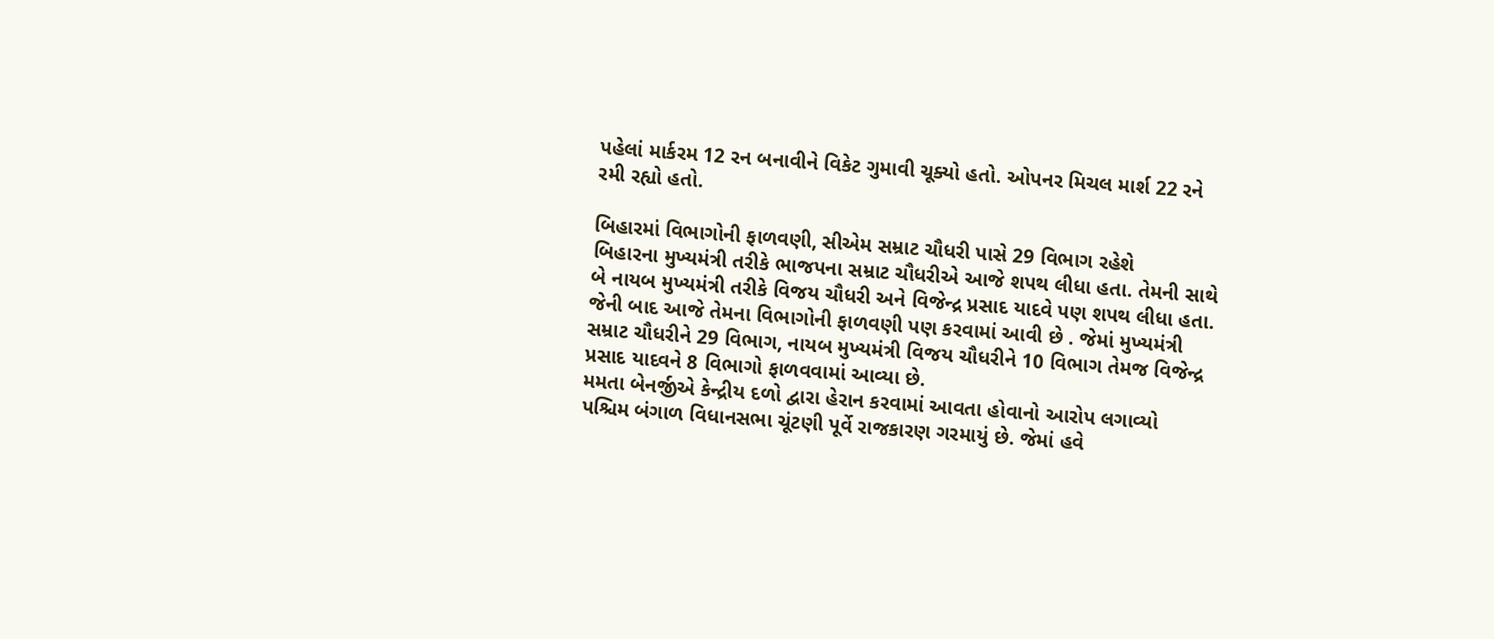પહેલાં માર્કરમ 12 રન બનાવીને વિકેટ ગુમાવી ચૂક્યો હતો. ઓપનર મિચલ માર્શ 22 રને રમી રહ્યો હતો.

બિહારમાં વિભાગોની ફાળવણી, સીએમ સમ્રાટ ચૌધરી પાસે 29 વિભાગ રહેશે
બિહારના મુખ્યમંત્રી તરીકે ભાજપના સમ્રાટ ચૌધરીએ આજે શપથ લીધા હતા. તેમની સાથે બે નાયબ મુખ્યમંત્રી તરીકે વિજય ચૌધરી અને વિજેન્દ્ર પ્રસાદ યાદવે પણ શપથ લીધા હતા. જેની બાદ આજે તેમના વિભાગોની ફાળવણી પણ કરવામાં આવી છે . જેમાં મુખ્યમંત્રી સમ્રાટ ચૌધરીને 29 વિભાગ, નાયબ મુખ્યમંત્રી વિજય ચૌધરીને 10 વિભાગ તેમજ વિજેન્દ્ર પ્રસાદ યાદવને 8 વિભાગો ફાળવવામાં આવ્યા છે.
મમતા બેનર્જીએ કેન્દ્રીય દળો દ્વારા હેરાન કરવામાં આવતા હોવાનો આરોપ લગાવ્યો
પશ્ચિમ બંગાળ વિધાનસભા ચૂંટણી પૂર્વે રાજકારણ ગરમાયું છે. જેમાં હવે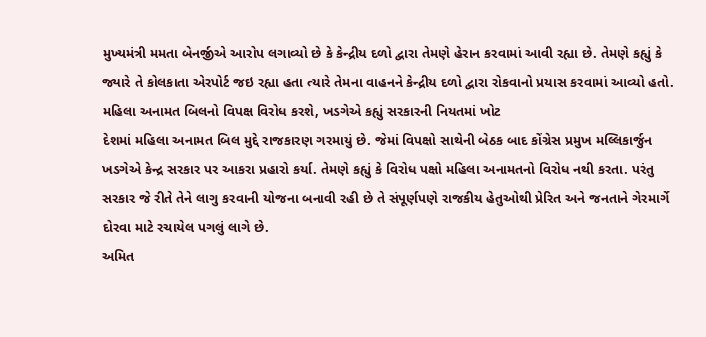મુખ્યમંત્રી મમતા બેનર્જીએ આરોપ લગાવ્યો છે કે કેન્દ્રીય દળો દ્વારા તેમણે હેરાન કરવામાં આવી રહ્યા છે. તેમણે કહ્યું કે જ્યારે તે કોલકાતા એરપોર્ટ જઇ રહ્યા હતા ત્યારે તેમના વાહનને કેન્દ્રીય દળો દ્વારા રોકવાનો પ્રયાસ કરવામાં આવ્યો હતો.
મહિલા અનામત બિલનો વિપક્ષ વિરોધ કરશે, ખડગેએ કહ્યું સરકારની નિયતમાં ખોટ
દેશમાં મહિલા અનામત બિલ મુદ્દે રાજકારણ ગરમાયું છે. જેમાં વિપક્ષો સાથેની બેઠક બાદ કોંગ્રેસ પ્રમુખ મલ્લિકાર્જુન ખડગેએ કેન્દ્ર સરકાર પર આકરા પ્રહારો કર્યા. તેમણે કહ્યું કે વિરોધ પક્ષો મહિલા અનામતનો વિરોધ નથી કરતા. પરંતુ સરકાર જે રીતે તેને લાગુ કરવાની યોજના બનાવી રહી છે તે સંપૂર્ણપણે રાજકીય હેતુઓથી પ્રેરિત અને જનતાને ગેરમાર્ગે દોરવા માટે રચાયેલ પગલું લાગે છે.
અમિત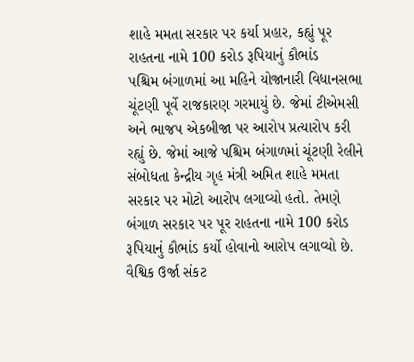શાહે મમતા સરકાર પર કર્યા પ્રહાર, કહ્યું પૂર રાહતના નામે 100 કરોડ રૂપિયાનું કૌભાંડ
પશ્ચિમ બંગાળમાં આ મહિને યોજાનારી વિધાનસભા ચૂંટણી પૂર્વે રાજકારણ ગરમાયું છે. જેમાં ટીએમસી અને ભાજપ એકબીજા પર આરોપ પ્રત્યારોપ કરી રહ્યું છે. જેમાં આજે પશ્ચિમ બંગાળમાં ચૂંટણી રેલીને સંબોધતા કેન્દ્રીય ગૃહ મંત્રી અમિત શાહે મમતા સરકાર પર મોટો આરોપ લગાવ્યો હતો. તેમણે બંગાળ સરકાર પર પૂર રાહતના નામે 100 કરોડ રૂપિયાનું કૌભાંડ કર્યો હોવાનો આરોપ લગાવ્યો છે.
વૈશ્વિક ઉર્જા સંકટ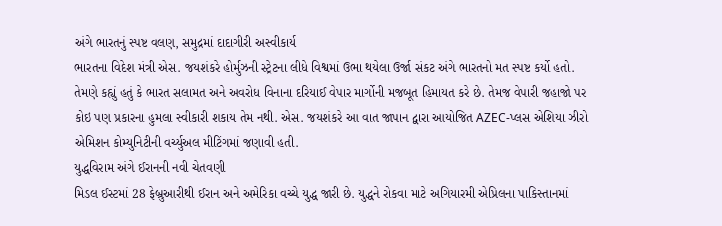અંગે ભારતનું સ્પષ્ટ વલણ, સમુદ્રમાં દાદાગીરી અસ્વીકાર્ય
ભારતના વિદેશ મંત્રી એસ. જયશંકરે હોર્મુઝની સ્ટ્રેટના લીધે વિશ્વમાં ઉભા થયેલા ઉર્જા સંકટ અંગે ભારતનો મત સ્પષ્ટ કર્યો હતો. તેમણે કહ્યું હતું કે ભારત સલામત અને અવરોધ વિનાના દરિયાઈ વેપાર માર્ગોની મજબૂત હિમાયત કરે છે. તેમજ વેપારી જહાજો પર કોઇ પણ પ્રકારના હુમલા સ્વીકારી શકાય તેમ નથી. એસ. જયશંકરે આ વાત જાપાન દ્વારા આયોજિત AZEC-પ્લસ એશિયા ઝીરો એમિશન કોમ્યુનિટીની વર્ચ્યુઅલ મીટિંગમાં જણાવી હતી.
યુદ્ધવિરામ અંગે ઈરાનની નવી ચેતવણી
મિડલ ઈસ્ટમાં 28 ફેબ્રુઆરીથી ઈરાન અને અમેરિકા વચ્ચે યુદ્ધ જારી છે. યુદ્ધને રોકવા માટે અગિયારમી એપ્રિલના પાકિસ્તાનમાં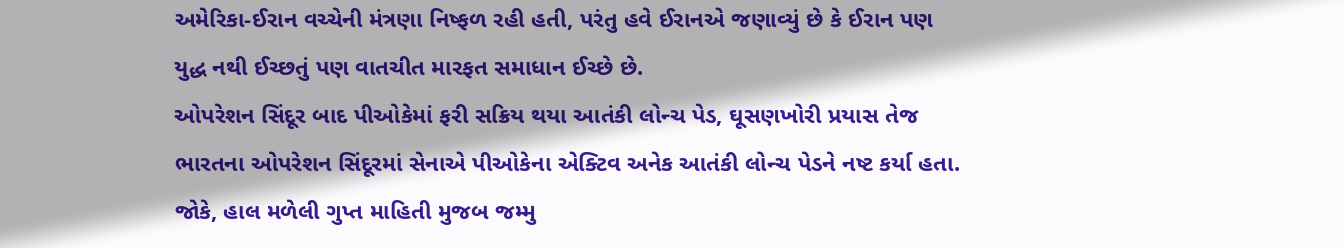અમેરિકા-ઈરાન વચ્ચેની મંત્રણા નિષ્ફળ રહી હતી, પરંતુ હવે ઈરાનએ જણાવ્યું છે કે ઈરાન પણ યુદ્ધ નથી ઈચ્છતું પણ વાતચીત મારફત સમાધાન ઈચ્છે છે.
ઓપરેશન સિંદૂર બાદ પીઓકેમાં ફરી સક્રિય થયા આતંકી લોન્ચ પેડ, ઘૂસણખોરી પ્રયાસ તેજ
ભારતના ઓપરેશન સિંદૂરમાં સેનાએ પીઓકેના એક્ટિવ અનેક આતંકી લોન્ચ પેડને નષ્ટ કર્યા હતા. જોકે, હાલ મળેલી ગુપ્ત માહિતી મુજબ જમ્મુ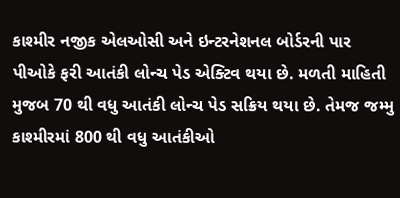કાશ્મીર નજીક એલઓસી અને ઇન્ટરનેશનલ બોર્ડરની પાર પીઓકે ફરી આતંકી લોન્ચ પેડ એક્ટિવ થયા છે. મળતી માહિતી મુજબ 70 થી વધુ આતંકી લોન્ચ પેડ સક્રિય થયા છે. તેમજ જમ્મુ કાશ્મીરમાં 800 થી વધુ આતંકીઓ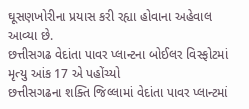ઘૂસણખોરીના પ્રયાસ કરી રહ્યા હોવાના અહેવાલ આવ્યા છે.
છત્તીસગઢ વેદાંતા પાવર પ્લાન્ટના બોઈલર વિસ્ફોટમાં મૃત્યુ આંક 17 એ પહોંચ્યો
છત્તીસગઢના શક્તિ જિલ્લામાં વેદાંતા પાવર પ્લાન્ટમાં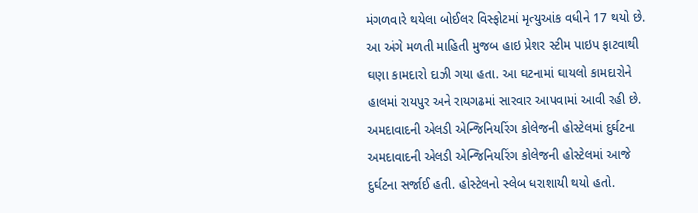મંગળવારે થયેલા બોઈલર વિસ્ફોટમાં મૃત્યુઆંક વધીને 17 થયો છે. આ અંગે મળતી માહિતી મુજબ હાઇ પ્રેશર સ્ટીમ પાઇપ ફાટવાથી ઘણા કામદારો દાઝી ગયા હતા. આ ઘટનામાં ઘાયલો કામદારોને હાલમાં રાયપુર અને રાયગઢમાં સારવાર આપવામાં આવી રહી છે.
અમદાવાદની એલડી એન્જિનિયરિંગ કોલેજની હોસ્ટેલમાં દુર્ઘટના
અમદાવાદની એલડી એન્જિનિયરિંગ કોલેજની હોસ્ટેલમાં આજે દુર્ઘટના સર્જાઈ હતી. હોસ્ટેલનો સ્લેબ ધરાશાયી થયો હતો.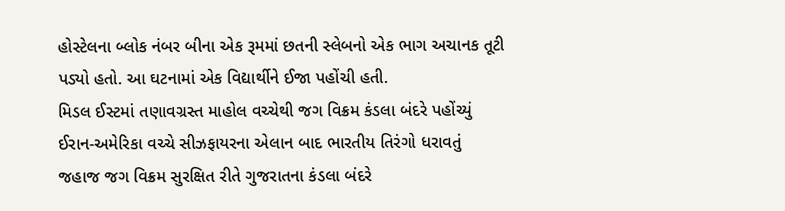હોસ્ટેલના બ્લોક નંબર બીના એક રૂમમાં છતની સ્લેબનો એક ભાગ અચાનક તૂટી પડ્યો હતો. આ ઘટનામાં એક વિદ્યાર્થીને ઈજા પહોંચી હતી.
મિડલ ઈસ્ટમાં તણાવગ્રસ્ત માહોલ વચ્ચેથી જગ વિક્રમ કંડલા બંદરે પહોંચ્યું
ઈરાન-અમેરિકા વચ્ચે સીઝફાયરના એલાન બાદ ભારતીય તિરંગો ધરાવતું જહાજ જગ વિક્રમ સુરક્ષિત રીતે ગુજરાતના કંડલા બંદરે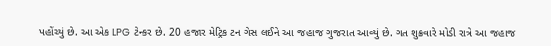પહોંચ્યું છે. આ એક LPG ટેન્કર છે. 20 હજાર મેટ્રિક ટન ગેસ લઈને આ જહાજ ગુજરાત આવ્યું છે. ગત શુક્રવારે મોડી રાત્રે આ જહાજ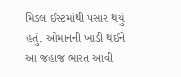મિડલ ઈસ્ટમાંથી પસાર થયું હતું. ઓમાનની ખાડી થઈને આ જહાજ ભારત આવી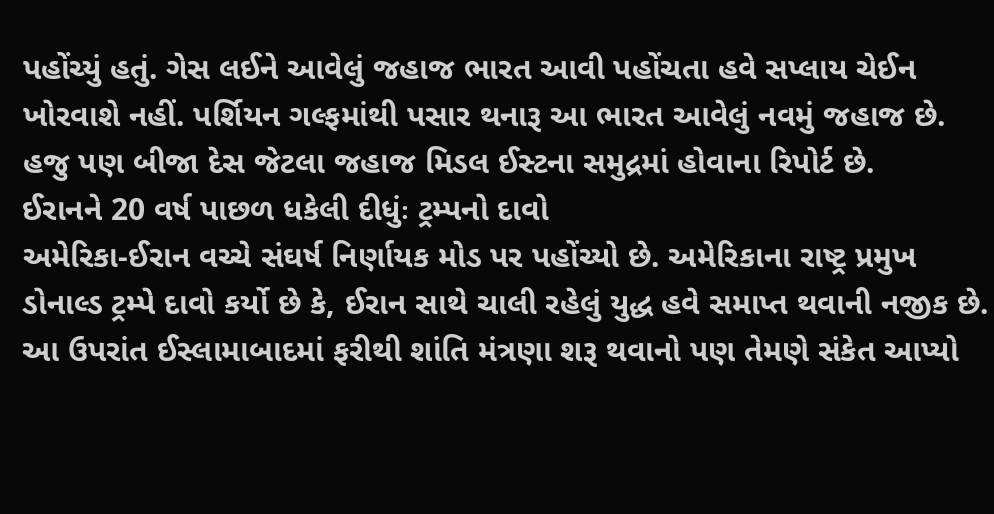પહોંચ્યું હતું. ગેસ લઈને આવેલું જહાજ ભારત આવી પહોંચતા હવે સપ્લાય ચેઈન ખોરવાશે નહીં. પર્શિયન ગલ્ફમાંથી પસાર થનારૂ આ ભારત આવેલું નવમું જહાજ છે. હજુ પણ બીજા દેસ જેટલા જહાજ મિડલ ઈસ્ટના સમુદ્રમાં હોવાના રિપોર્ટ છે.
ઈરાનને 20 વર્ષ પાછળ ધકેલી દીધુંઃ ટ્રમ્પનો દાવો
અમેરિકા-ઈરાન વચ્ચે સંઘર્ષ નિર્ણાયક મોડ પર પહોંચ્યો છે. અમેરિકાના રાષ્ટ્ર પ્રમુખ ડોનાલ્ડ ટ્રમ્પે દાવો કર્યો છે કે, ઈરાન સાથે ચાલી રહેલું યુદ્ધ હવે સમાપ્ત થવાની નજીક છે. આ ઉપરાંત ઈસ્લામાબાદમાં ફરીથી શાંતિ મંત્રણા શરૂ થવાનો પણ તેમણે સંકેત આપ્યો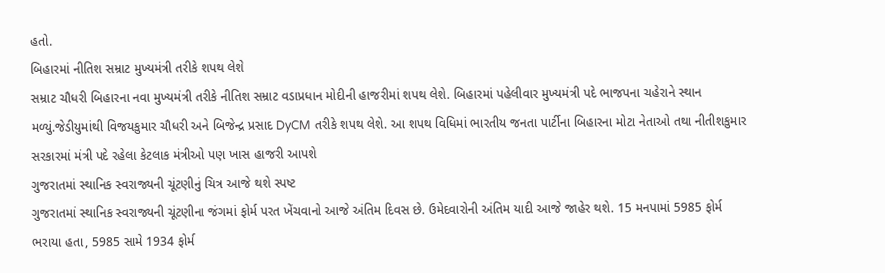હતો.
બિહારમાં નીતિશ સમ્રાટ મુખ્યમંત્રી તરીકે શપથ લેશે
સમ્રાટ ચૌધરી બિહારના નવા મુખ્યમંત્રી તરીકે નીતિશ સમ્રાટ વડાપ્રધાન મોદીની હાજરીમાં શપથ લેશે. બિહારમાં પહેલીવાર મુખ્યમંત્રી પદે ભાજપના ચહેરાને સ્થાન મળ્યું.જેડીયુમાંથી વિજયકુમાર ચૌધરી અને બિજેન્દ્ર પ્રસાદ DyCM તરીકે શપથ લેશે. આ શપથ વિધિમાં ભારતીય જનતા પાર્ટીના બિહારના મોટા નેતાઓ તથા નીતીશકુમાર સરકારમાં મંત્રી પદે રહેલા કેટલાક મંત્રીઓ પણ ખાસ હાજરી આપશે
ગુજરાતમાં સ્થાનિક સ્વરાજ્યની ચૂંટણીનું ચિત્ર આજે થશે સ્પષ્ટ
ગુજરાતમાં સ્થાનિક સ્વરાજ્યની ચૂંટણીના જંગમાં ફોર્મ પરત ખેંચવાનો આજે અંતિમ દિવસ છે. ઉમેદવારોની અંતિમ યાદી આજે જાહેર થશે. 15 મનપામાં 5985 ફોર્મ ભરાયા હતા, 5985 સામે 1934 ફોર્મ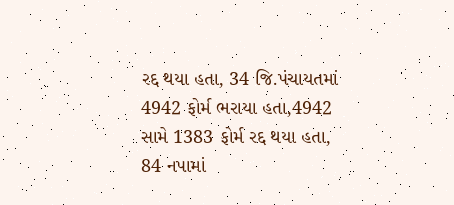રદ્દ થયા હતા, 34 જિ.પંચાયતમાં 4942 ફોર્મ ભરાયા હતા,4942 સામે 1383 ફોર્મ રદ્દ થયા હતા, 84 નપામાં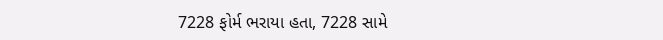7228 ફોર્મ ભરાયા હતા, 7228 સામે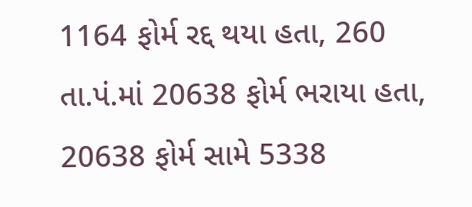1164 ફોર્મ રદ્દ થયા હતા, 260 તા.પં.માં 20638 ફોર્મ ભરાયા હતા, 20638 ફોર્મ સામે 5338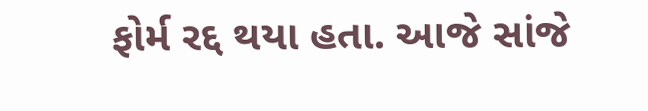ફોર્મ રદ્દ થયા હતા. આજે સાંજે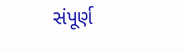સંપૂર્ણ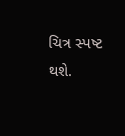ચિત્ર સ્પષ્ટ થશે.